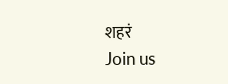शहरं
Join us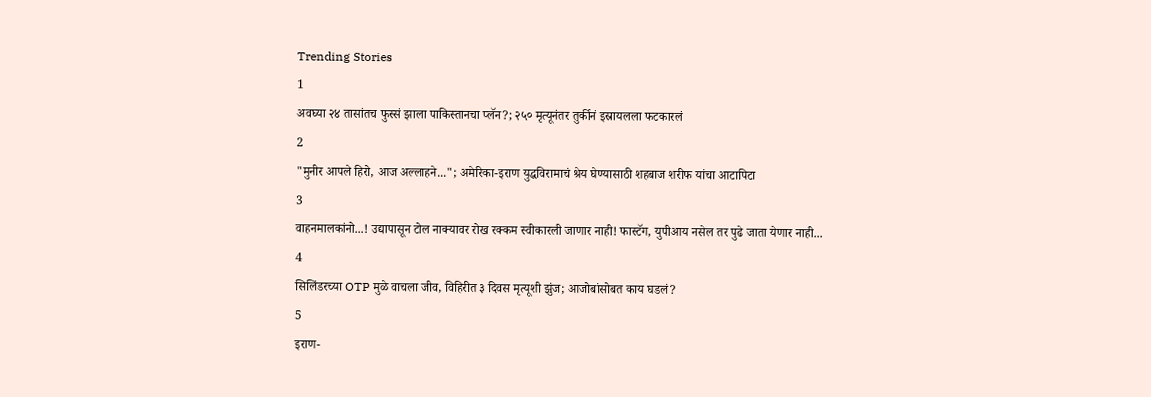Trending Stories
1
अवघ्या २४ तासांतच फुस्सं झाला पाकिस्तानचा प्लॅन?; २५० मृत्यूनंतर तुर्कीनं इस्रायलला फटकारलं
2
"मुनीर आपले हिरो, आज अल्लाहने..."; अमेरिका-इराण युद्धविरामाचं श्रेय घेण्यासाठी शहबाज शरीफ यांचा आटापिटा
3
वाहनमालकांनो...! उद्यापासून टोल नाक्यावर रोख रक्कम स्वीकारली जाणार नाही! फास्टॅग, युपीआय नसेल तर पुढे जाता येणार नाही...
4
सिलिंडरच्या OTP मुळे वाचला जीव, विहिरीत ३ दिवस मृत्यूशी झुंज; आजोबांसोबत काय घडलं?
5
इराण-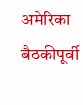अमेरिका बैठकीपूर्वी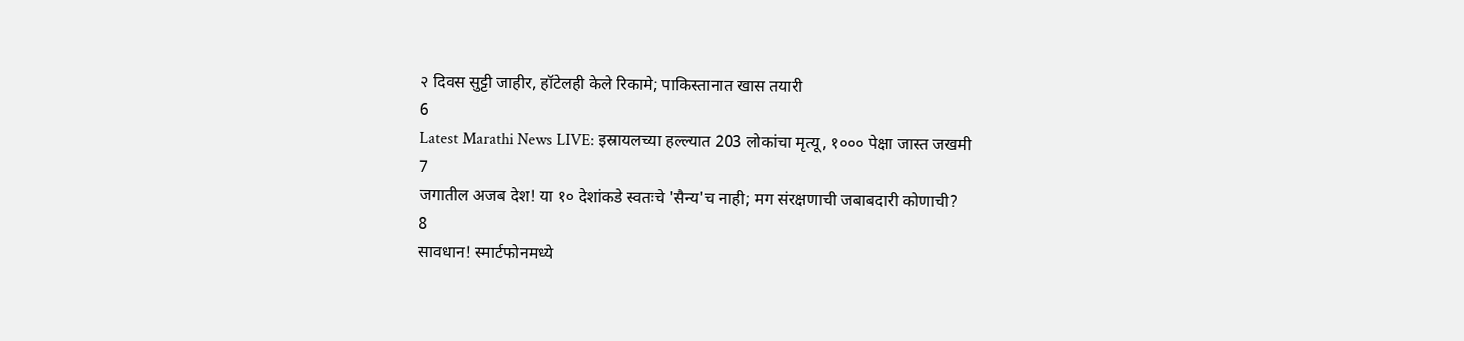२ दिवस सुट्टी जाहीर, हॉटेलही केले रिकामे; पाकिस्तानात खास तयारी
6
Latest Marathi News LIVE: इस्रायलच्या हल्ल्यात 203 लोकांचा मृत्यू, १००० पेक्षा जास्त जखमी
7
जगातील अजब देश! या १० देशांकडे स्वतःचे 'सैन्य'च नाही; मग संरक्षणाची जबाबदारी कोणाची?
8
सावधान! स्मार्टफोनमध्ये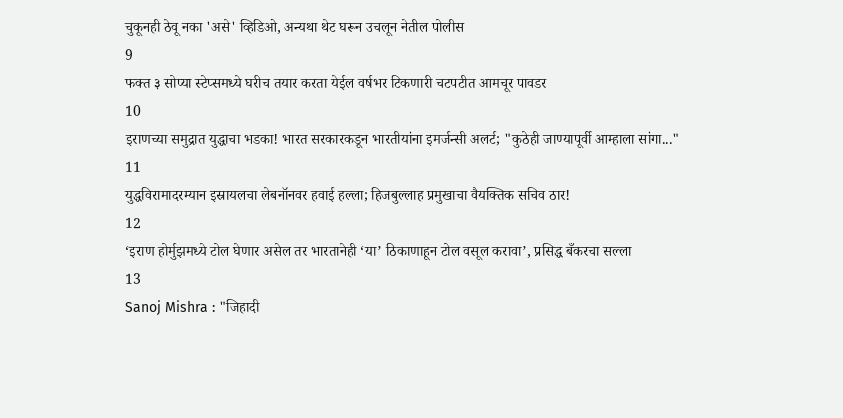चुकूनही ठेवू नका 'असे' व्हिडिओ, अन्यथा थेट घरून उचलून नेतील पोलीस
9
फक्त ३ सोप्या स्टेप्समध्ये घरीच तयार करता येईल वर्षभर टिकणारी चटपटीत आमचूर पावडर
10
इराणच्या समुद्रात युद्धाचा भडका! भारत सरकारकडून भारतीयांना इमर्जन्सी अलर्ट; "कुठेही जाण्यापूर्वी आम्हाला सांगा..."
11
युद्धविरामादरम्यान इस्रायलचा लेबनॉनवर हवाई हल्ला; हिजबुल्लाह प्रमुखाचा वैयक्तिक सचिव ठार!
12
‘इराण होर्मुझमध्ये टोल घेणार असेल तर भारतानेही ‘या’ ठिकाणाहून टोल वसूल करावा’, प्रसिद्ध बँकरचा सल्ला
13
Sanoj Mishra : "जिहादी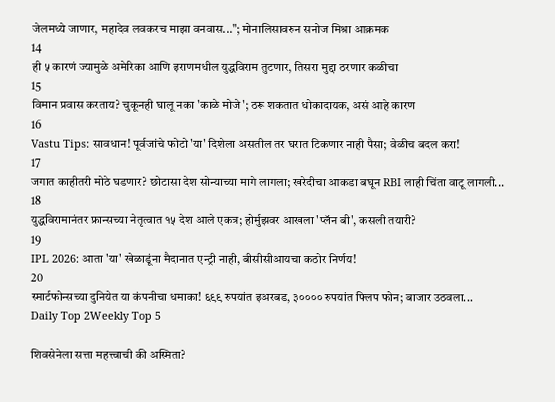जेलमध्ये जाणार, महादेव लवकरच माझा वनवास..."; मोनालिसावरुन सनोज मिश्रा आक्रमक
14
ही ५ कारणं ज्यामुळे अमेरिका आणि इराणमधील युद्धविराम तुटणार, तिसरा मुद्दा ठरणार कळीचा
15
विमान प्रवास करताय? चुकूनही घालू नका 'काळे मोजे'; ठरू शकतात धोकादायक, असं आहे कारण
16
Vastu Tips: सावधान! पूर्वजांचे फोटो 'या' दिशेला असतील तर घरात टिकणार नाही पैसा; वेळीच बदल करा!
17
जगात काहीतरी मोठे घडणार? छोटासा देश सोन्याच्या मागे लागला; खरेदीचा आकडा बघून RBI लाही चिंता वाटू लागली...
18
युद्धविरामानंतर फ्रान्सच्या नेतृत्वात १५ देश आले एकत्र; होर्मुझवर आखला 'प्लॅन बी', कसली तयारी?
19
IPL 2026: आता 'या' खेळाडूंना मैदानात एन्ट्री नाही, बीसीसीआयचा कठोर निर्णय!
20
स्मार्टफोन्सच्या दुनियेत या कंपनीचा धमाका! ६९९ रुपयांत इअरबड, ३०००० रुपयांत फ्लिप फोन; बाजार उठवला...
Daily Top 2Weekly Top 5

शिवसेनेला सत्ता महत्त्वाची की अस्मिता?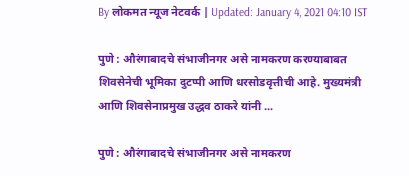By लोकमत न्यूज नेटवर्क | Updated: January 4, 2021 04:10 IST

पुणे : औरंगाबादचे संभाजीनगर असे नामकरण करण्याबाबत शिवसेनेची भूमिका दुटप्पी आणि धरसोडवृत्तीची आहे. मुख्यमंत्री आणि शिवसेनाप्रमुख उद्धव ठाकरे यांनी ...

पुणे : औरंगाबादचे संभाजीनगर असे नामकरण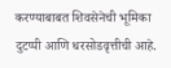करण्याबाबत शिवसेनेची भूमिका दुटप्पी आणि धरसोडवृत्तीची आहे.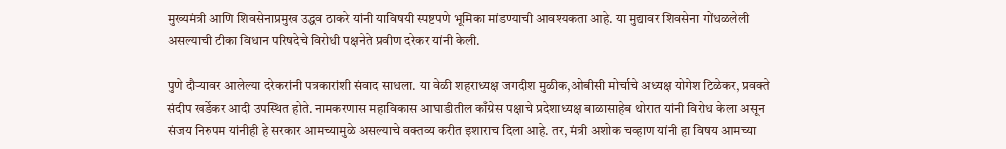मुख्यमंत्री आणि शिवसेनाप्रमुख उद्धव ठाकरे यांनी याविषयी स्पष्टपणे भूमिका मांडण्याची आवश्यकता आहे. या मुद्यावर शिवसेना गोंधळलेली असल्याची टीका विधान परिषदेचे विरोधी पक्षनेते प्रवीण दरेकर यांनी केली.

पुणे दौऱ्यावर आलेल्या दरेकरांनी पत्रकारांशी संवाद साधला. या वेळी शहराध्यक्ष जगदीश मुळीक,ओबीसी मोर्चाचे अध्यक्ष योगेश टिळेकर, प्रवक्ते संदीप खर्डेकर आदी उपस्थित होते. नामकरणास महाविकास आघाडीतील काँग्रेस पक्षाचे प्रदेशाध्यक्ष बाळासाहेब थोरात यांनी विरोध केला असून संजय निरुपम यांनीही हे सरकार आमच्यामुळे असल्याचे वक्तव्य करीत इशाराच दिला आहे. तर, मंत्री अशोक चव्हाण यांनी हा विषय आमच्या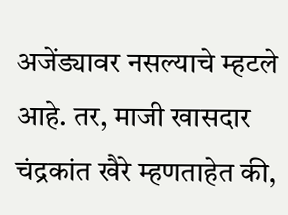अजेंड्यावर नसल्याचे म्हटले आहे. तर, माजी खासदार चंद्रकांत खैरे म्हणताहेत की,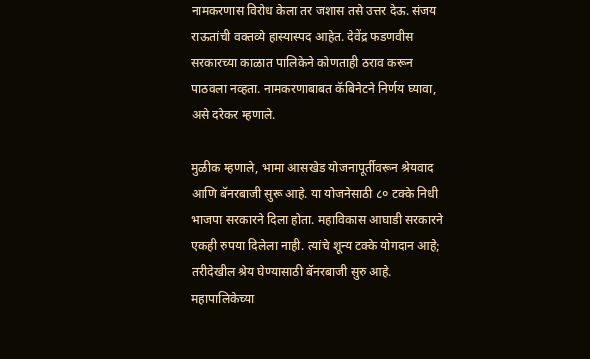नामकरणास विरोध केला तर जशास तसे उत्तर देऊ. संजय राऊतांची वक्तव्ये हास्यास्पद आहेत. देवेंद्र फडणवीस सरकारच्या काळात पालिकेने कोणताही ठराव करून पाठवला नव्हता. नामकरणाबाबत कॅबिनेटने निर्णय घ्यावा, असे दरेकर म्हणाले.

मुळीक म्हणाले, भामा आसखेड योजनापूर्तीवरून श्रेयवाद आणि बॅनरबाजी सुरू आहे. या योजनेसाठी ८० टक्के निधी भाजपा सरकारने दिला होता. महाविकास आघाडी सरकारने एकही रुपया दिलेला नाही. त्यांचे शून्य टक्के योगदान आहे; तरीदेखील श्रेय घेण्यासाठी बॅनरबाजी सुरु आहे. महापालिकेच्या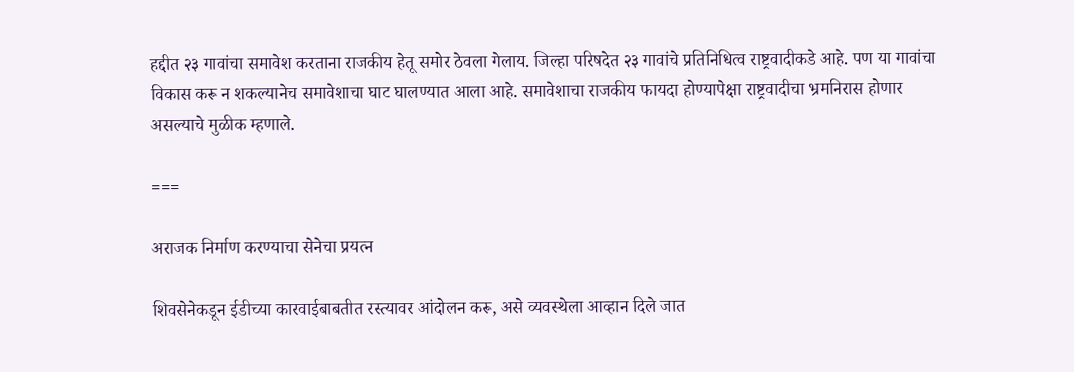हद्दीत २३ गावांचा समावेश करताना राजकीय हेतू समोर ठेवला गेलाय. जिल्हा परिषदेत २३ गावांचे प्रतिनिधित्व राष्ट्रवादीकडे आहे. पण या गावांचा विकास करू न शकल्यानेच समावेशाचा घाट घालण्यात आला आहे. समावेशाचा राजकीय फायदा होण्यापेक्षा राष्ट्रवादीचा भ्रमनिरास होणार असल्याचे मुळीक म्हणाले.

===

अराजक निर्माण करण्याचा सेनेचा प्रयत्न

शिवसेनेकडून ईडीच्या कारवाईबाबतीत रस्त्यावर आंदोलन करू, असे व्यवस्थेला आव्हान दिले जात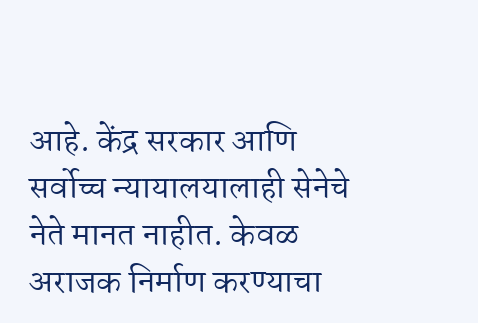आहे. केंद्र सरकार आणि सर्वोच्च न्यायालयालाही सेनेचे नेते मानत नाहीत. केवळ अराजक निर्माण करण्याचा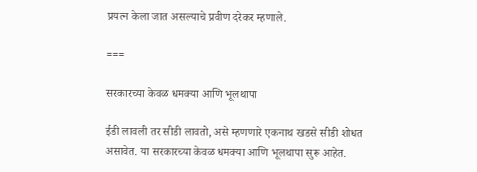प्रयत्न केला जात असल्याचे प्रवीण दरेकर म्हणाले.

===

सरकारच्या केवळ धमक्या आणि भूलथापा

ईडी लावली तर सीडी लावतो, असे म्हणणारे एकनाथ खडसे सीडी शोधत असावेत. या सरकारच्या केवळ धमक्या आणि भूलथापा सुरू आहेत.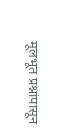मूलभूत प्रश्नांपासून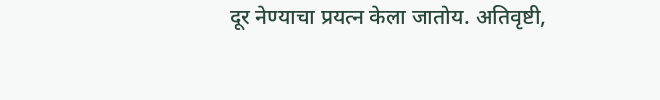दूर नेण्याचा प्रयत्न केला जातोय. अतिवृष्टी,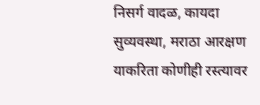निसर्ग वादळ, कायदा सुव्यवस्था, मराठा आरक्षण याकरिता कोणीही रस्त्यावर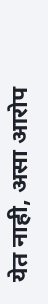येत नाही, असा आरोप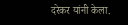दरेकर यांनी केला.